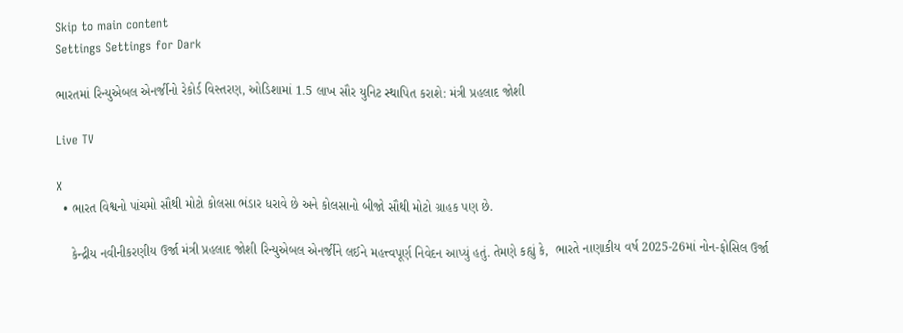Skip to main content
Settings Settings for Dark

ભારતમાં રિન્યુએબલ એનર્જીનો રેકોર્ડ વિસ્તરણ, ઓડિશામાં 1.5 લાખ સૌર યુનિટ સ્થાપિત કરાશે: મંત્રી પ્રહલાદ જોશી

Live TV

X
  • ભારત વિશ્વનો પાંચમો સૌથી મોટો કોલસા ભંડાર ધરાવે છે અને કોલસાનો બીજો સૌથી મોટો ગ્રાહક પણ છે.

    કેન્દ્રીય નવીનીકરણીય ઉર્જા મંત્રી પ્રહલાદ જોશી રિન્યુએબલ એનર્જીને લઈને મહત્ત્વપૂર્ણ નિવેદન આપ્યું હતું. તેમણે કહ્યું કે,  ભારતે નાણાકીય વર્ષ 2025-26માં નોન-ફોસિલ ઉર્જા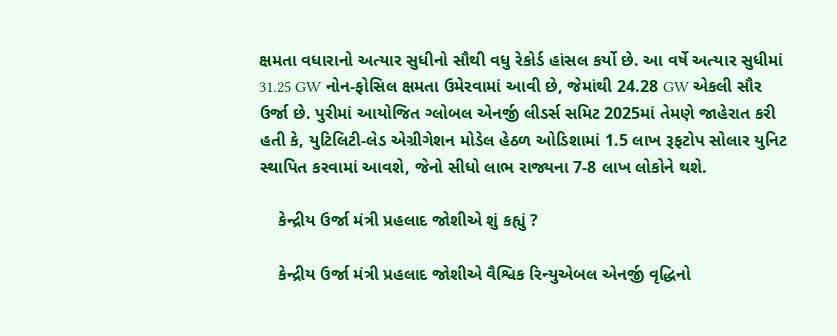ક્ષમતા વધારાનો અત્યાર સુધીનો સૌથી વધુ રેકોર્ડ હાંસલ કર્યો છે. આ વર્ષે અત્યાર સુધીમાં 31.25 GW નોન-ફોસિલ ક્ષમતા ઉમેરવામાં આવી છે, જેમાંથી 24.28 GW એકલી સૌર ઉર્જા છે. પુરીમાં આયોજિત ગ્લોબલ એનર્જી લીડર્સ સમિટ 2025માં તેમણે જાહેરાત કરી હતી કે, યુટિલિટી-લેડ એગ્રીગેશન મોડેલ હેઠળ ઓડિશામાં 1.5 લાખ રૂફટોપ સોલાર યુનિટ સ્થાપિત કરવામાં આવશે, જેનો સીધો લાભ રાજ્યના 7-8 લાખ લોકોને થશે.

    કેન્દ્રીય ઉર્જા મંત્રી પ્રહલાદ જોશીએ શું કહ્યું ?

    કેન્દ્રીય ઉર્જા મંત્રી પ્રહલાદ જોશીએ વૈશ્વિક રિન્યુએબલ એનર્જી વૃદ્ધિનો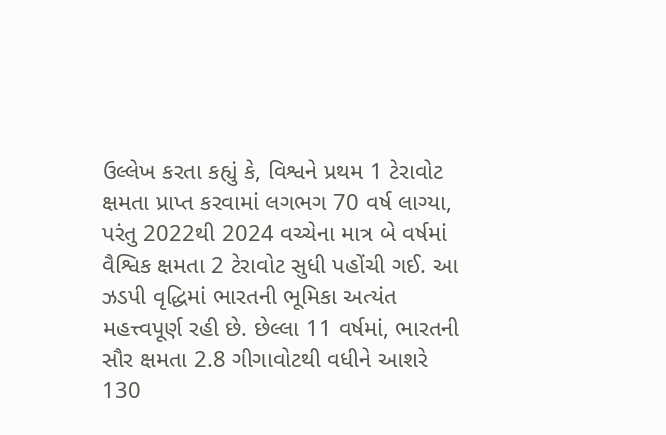ઉલ્લેખ કરતા કહ્યું કે, વિશ્વને પ્રથમ 1 ટેરાવોટ ક્ષમતા પ્રાપ્ત કરવામાં લગભગ 70 વર્ષ લાગ્યા, પરંતુ 2022થી 2024 વચ્ચેના માત્ર બે વર્ષમાં વૈશ્વિક ક્ષમતા 2 ટેરાવોટ સુધી પહોંચી ગઈ. આ ઝડપી વૃદ્ધિમાં ભારતની ભૂમિકા અત્યંત મહત્ત્વપૂર્ણ રહી છે. છેલ્લા 11 વર્ષમાં, ભારતની સૌર ક્ષમતા 2.8 ગીગાવોટથી વધીને આશરે 130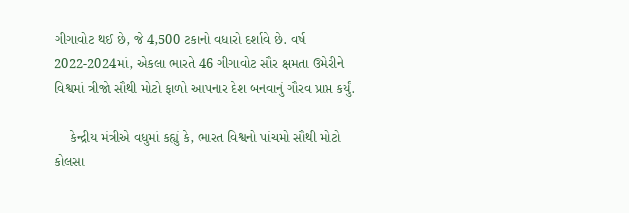ગીગાવોટ થઈ છે, જે 4,500 ટકાનો વધારો દર્શાવે છે. વર્ષ 2022-2024માં, એકલા ભારતે 46 ગીગાવોટ સૌર ક્ષમતા ઉમેરીને વિશ્વમાં ત્રીજો સૌથી મોટો ફાળો આપનાર દેશ બનવાનું ગૌરવ પ્રાપ્ત કર્યું.

    કેન્દ્રીય મંત્રીએ વધુમાં કહ્યું કે, ભારત વિશ્વનો પાંચમો સૌથી મોટો કોલસા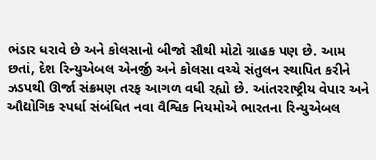ભંડાર ધરાવે છે અને કોલસાનો બીજો સૌથી મોટો ગ્રાહક પણ છે. આમ છતાં, દેશ રિન્યુએબલ એનર્જી અને કોલસા વચ્ચે સંતુલન સ્થાપિત કરીને ઝડપથી ઊર્જા સંક્રમણ તરફ આગળ વધી રહ્યો છે. આંતરરાષ્ટ્રીય વેપાર અને ઔદ્યોગિક સ્પર્ધા સંબંધિત નવા વૈશ્વિક નિયમોએ ભારતના રિન્યુએબલ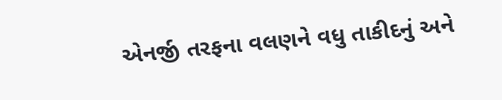એનર્જી તરફના વલણને વધુ તાકીદનું અને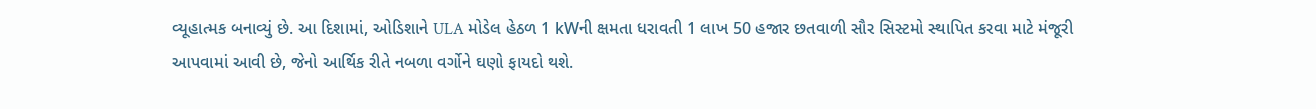વ્યૂહાત્મક બનાવ્યું છે. આ દિશામાં, ઓડિશાને ULA મોડેલ હેઠળ 1 kWની ક્ષમતા ધરાવતી 1 લાખ 50 હજાર છતવાળી સૌર સિસ્ટમો સ્થાપિત કરવા માટે મંજૂરી આપવામાં આવી છે, જેનો આર્થિક રીતે નબળા વર્ગોને ઘણો ફાયદો થશે.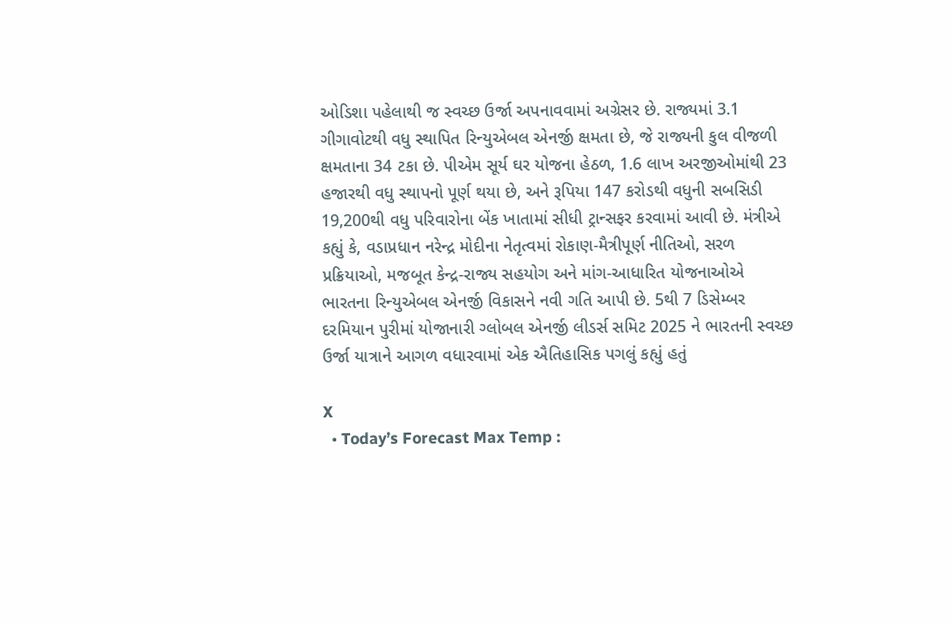ઓડિશા પહેલાથી જ સ્વચ્છ ઉર્જા અપનાવવામાં અગ્રેસર છે. રાજ્યમાં 3.1 ગીગાવોટથી વધુ સ્થાપિત રિન્યુએબલ એનર્જી ક્ષમતા છે, જે રાજ્યની કુલ વીજળી ક્ષમતાના 34 ટકા છે. પીએમ સૂર્ય ઘર યોજના હેઠળ, 1.6 લાખ અરજીઓમાંથી 23 હજારથી વધુ સ્થાપનો પૂર્ણ થયા છે, અને રૂપિયા 147 કરોડથી વધુની સબસિડી 19,200થી વધુ પરિવારોના બેંક ખાતામાં સીધી ટ્રાન્સફર કરવામાં આવી છે. મંત્રીએ કહ્યું કે, વડાપ્રધાન નરેન્દ્ર મોદીના નેતૃત્વમાં રોકાણ-મૈત્રીપૂર્ણ નીતિઓ, સરળ પ્રક્રિયાઓ, મજબૂત કેન્દ્ર-રાજ્ય સહયોગ અને માંગ-આધારિત યોજનાઓએ ભારતના રિન્યુએબલ એનર્જી વિકાસને નવી ગતિ આપી છે. 5થી 7 ડિસેમ્બર દરમિયાન પુરીમાં યોજાનારી ગ્લોબલ એનર્જી લીડર્સ સમિટ 2025 ને ભારતની સ્વચ્છ ઉર્જા યાત્રાને આગળ વધારવામાં એક ઐતિહાસિક પગલું કહ્યું હતું

X
  • Today’s Forecast Max Temp :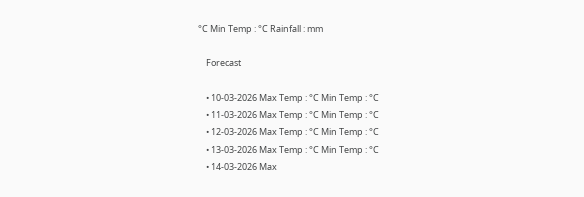°C Min Temp : °C Rainfall : mm

    Forecast

    • 10-03-2026 Max Temp : °C Min Temp : °C
    • 11-03-2026 Max Temp : °C Min Temp : °C
    • 12-03-2026 Max Temp : °C Min Temp : °C
    • 13-03-2026 Max Temp : °C Min Temp : °C
    • 14-03-2026 Max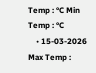Temp : °C Min Temp : °C
    • 15-03-2026 Max Temp :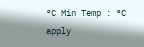°C Min Temp : °C
apply